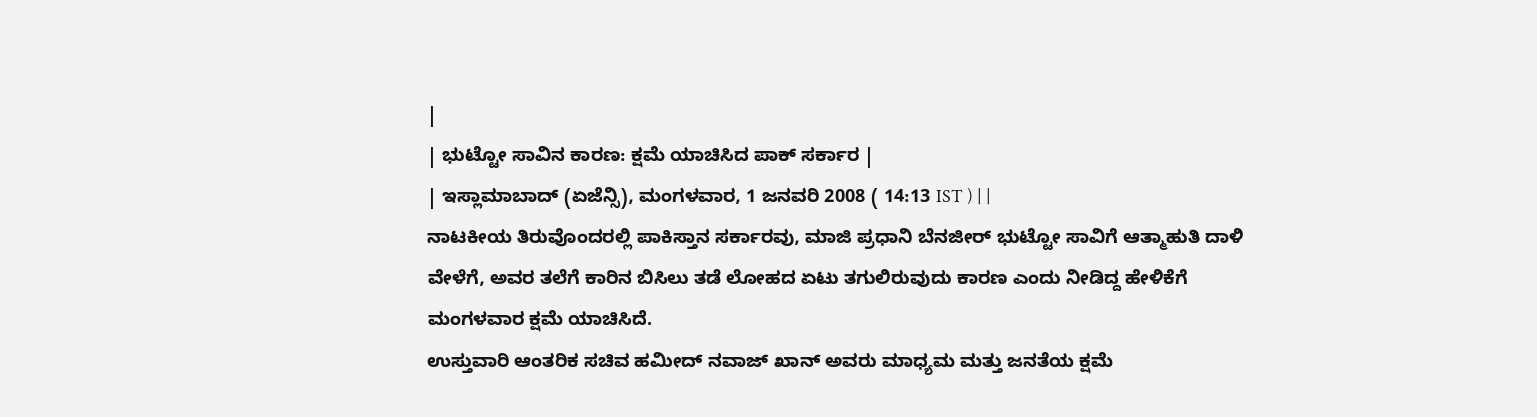|
| ಭುಟ್ಟೋ ಸಾವಿನ ಕಾರಣ: ಕ್ಷಮೆ ಯಾಚಿಸಿದ ಪಾಕ್ ಸರ್ಕಾರ |
| ಇಸ್ಲಾಮಾಬಾದ್ (ಏಜೆನ್ಸಿ), ಮಂಗಳವಾರ, 1 ಜನವರಿ 2008 ( 14:13 IST ) | |
ನಾಟಕೀಯ ತಿರುವೊಂದರಲ್ಲಿ ಪಾಕಿಸ್ತಾನ ಸರ್ಕಾರವು, ಮಾಜಿ ಪ್ರಧಾನಿ ಬೆನಜೀರ್ ಭುಟ್ಟೋ ಸಾವಿಗೆ ಆತ್ಮಾಹುತಿ ದಾಳಿ ವೇಳೆಗೆ, ಅವರ ತಲೆಗೆ ಕಾರಿನ ಬಿಸಿಲು ತಡೆ ಲೋಹದ ಏಟು ತಗುಲಿರುವುದು ಕಾರಣ ಎಂದು ನೀಡಿದ್ದ ಹೇಳಿಕೆಗೆ ಮಂಗಳವಾರ ಕ್ಷಮೆ ಯಾಚಿಸಿದೆ.
ಉಸ್ತುವಾರಿ ಆಂತರಿಕ ಸಚಿವ ಹಮೀದ್ ನವಾಜ್ ಖಾನ್ ಅವರು ಮಾಧ್ಯಮ ಮತ್ತು ಜನತೆಯ ಕ್ಷಮೆ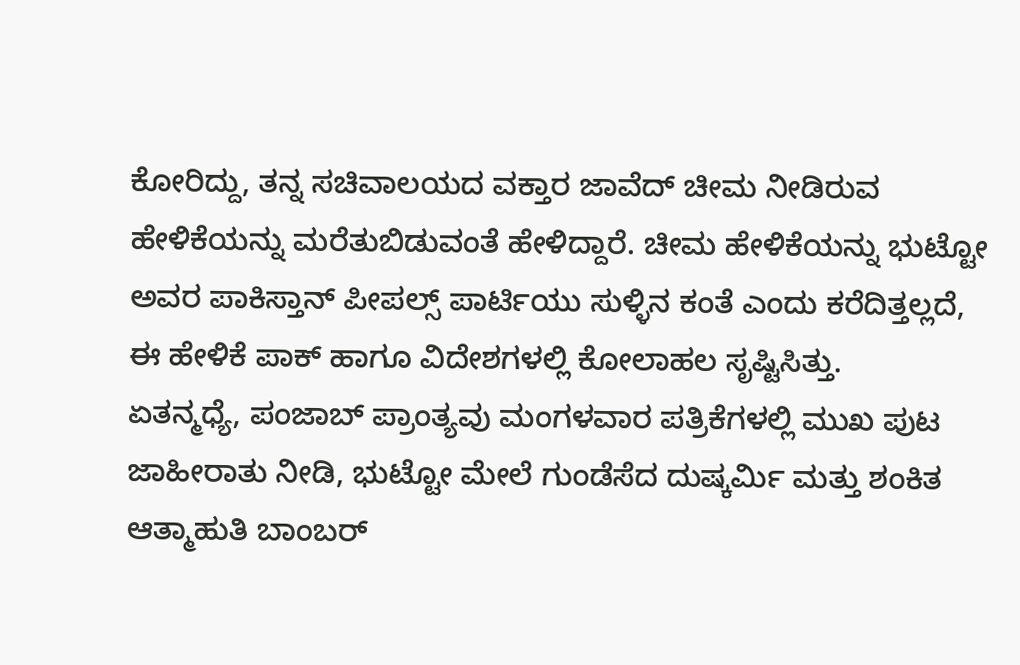ಕೋರಿದ್ದು, ತನ್ನ ಸಚಿವಾಲಯದ ವಕ್ತಾರ ಜಾವೆದ್ ಚೀಮ ನೀಡಿರುವ ಹೇಳಿಕೆಯನ್ನು ಮರೆತುಬಿಡುವಂತೆ ಹೇಳಿದ್ದಾರೆ. ಚೀಮ ಹೇಳಿಕೆಯನ್ನು ಭುಟ್ಟೋ ಅವರ ಪಾಕಿಸ್ತಾನ್ ಪೀಪಲ್ಸ್ ಪಾರ್ಟಿಯು ಸುಳ್ಳಿನ ಕಂತೆ ಎಂದು ಕರೆದಿತ್ತಲ್ಲದೆ, ಈ ಹೇಳಿಕೆ ಪಾಕ್ ಹಾಗೂ ವಿದೇಶಗಳಲ್ಲಿ ಕೋಲಾಹಲ ಸೃಷ್ಟಿಸಿತ್ತು.
ಏತನ್ಮಧ್ಯೆ, ಪಂಜಾಬ್ ಪ್ರಾಂತ್ಯವು ಮಂಗಳವಾರ ಪತ್ರಿಕೆಗಳಲ್ಲಿ ಮುಖ ಪುಟ ಜಾಹೀರಾತು ನೀಡಿ, ಭುಟ್ಟೋ ಮೇಲೆ ಗುಂಡೆಸೆದ ದುಷ್ಕರ್ಮಿ ಮತ್ತು ಶಂಕಿತ ಆತ್ಮಾಹುತಿ ಬಾಂಬರ್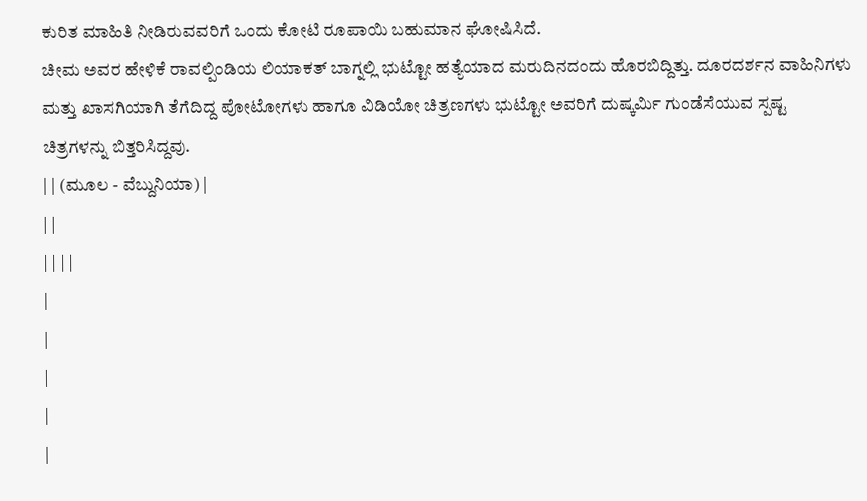ಕುರಿತ ಮಾಹಿತಿ ನೀಡಿರುವವರಿಗೆ ಒಂದು ಕೋಟಿ ರೂಪಾಯಿ ಬಹುಮಾನ ಘೋಷಿಸಿದೆ.
ಚೀಮ ಅವರ ಹೇಳಿಕೆ ರಾವಲ್ಪಿಂಡಿಯ ಲಿಯಾಕತ್ ಬಾಗ್ನಲ್ಲಿ ಭುಟ್ಟೋ ಹತ್ಯೆಯಾದ ಮರುದಿನದಂದು ಹೊರಬಿದ್ದಿತ್ತು. ದೂರದರ್ಶನ ವಾಹಿನಿಗಳು ಮತ್ತು ಖಾಸಗಿಯಾಗಿ ತೆಗೆದಿದ್ದ ಪೋಟೋಗಳು ಹಾಗೂ ವಿಡಿಯೋ ಚಿತ್ರಣಗಳು ಭುಟ್ಟೋ ಅವರಿಗೆ ದುಷ್ಕರ್ಮಿ ಗುಂಡೆಸೆಯುವ ಸ್ಪಷ್ಟ ಚಿತ್ರಗಳನ್ನು ಬಿತ್ತರಿಸಿದ್ದವು.
| | (ಮೂಲ - ವೆಬ್ದುನಿಯಾ) |
| |
| | | |
|
|
|
|
|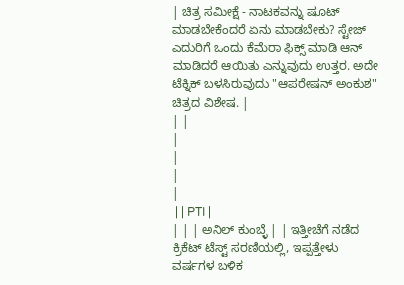| ಚಿತ್ರ ಸಮೀಕ್ಷೆ - ನಾಟಕವನ್ನು ಷೂಟ್ ಮಾಡಬೇಕೆಂದರೆ ಏನು ಮಾಡಬೇಕು? ಸ್ಟೇಜ್ ಎದುರಿಗೆ ಒಂದು ಕೆಮೆರಾ ಫಿಕ್ಸ್ ಮಾಡಿ ಆನ್ ಮಾಡಿದರೆ ಆಯಿತು ಎನ್ನುವುದು ಉತ್ತರ. ಅದೇ ಟೆಕ್ನಿಕ್ ಬಳಸಿರುವುದು "ಆಪರೇಷನ್ ಅಂಕುಶ" ಚಿತ್ರದ ವಿಶೇಷ. |
| |
|
|
|
|
 | | PTI |
| | | ಅನಿಲ್ ಕುಂಬ್ಳೆ | | ಇತ್ತೀಚೆಗೆ ನಡೆದ ಕ್ರಿಕೆಟ್ ಟೆಸ್ಟ್ ಸರಣಿಯಲ್ಲಿ, ಇಪ್ಪತ್ತೇಳು ವರ್ಷಗಳ ಬಳಿಕ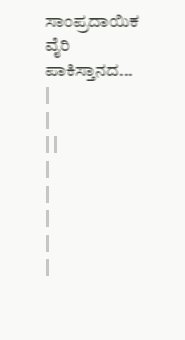ಸಾಂಪ್ರದಾಯಿಕ ವೈರಿ ಪಾಕಿಸ್ತಾನದ... |
|
| |
|
|
|
|
|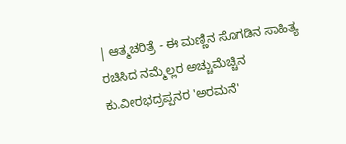| ಆತ್ಮಚರಿತ್ರೆ - ಈ ಮಣ್ಣಿನ ಸೊಗಡಿನ ಸಾಹಿತ್ಯ ರಚಿಸಿದ ನಮ್ಮೆಲ್ಲರ ಅಚ್ಚುಮೆಚ್ಚಿನ ಕು.ವೀರಭದ್ರಪ್ಪನರ 'ಅರಮನೆ'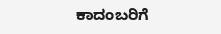ಕಾದಂಬರಿಗೆ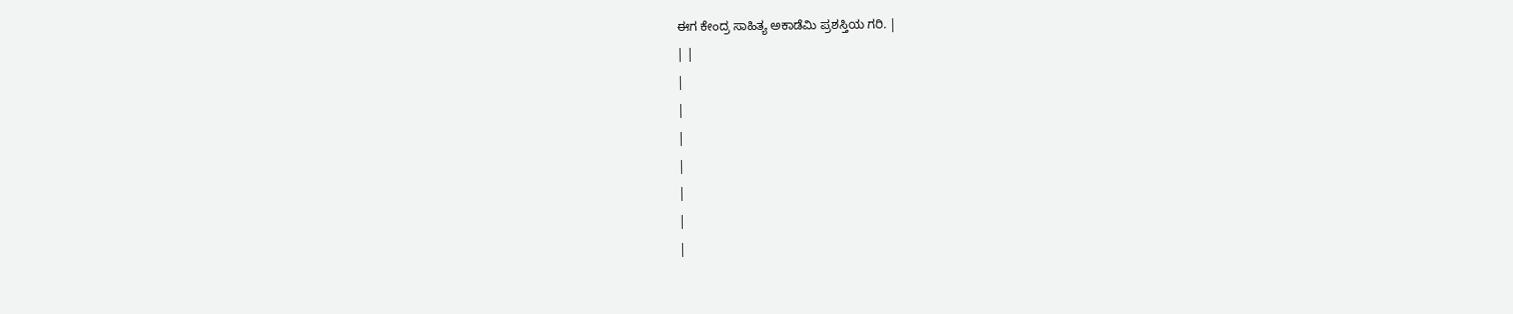ಈಗ ಕೇಂದ್ರ ಸಾಹಿತ್ಯ ಅಕಾಡೆಮಿ ಪ್ರಶಸ್ತಿಯ ಗರಿ. |
| |
|
|
|
|
|
|
|